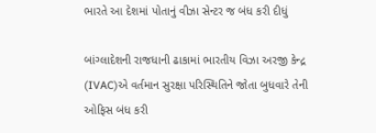ભારતે આ દેશમાં પોતાનું વીઝા સેન્ટર જ બંધ કરી દીધું

બાંગ્લાદેશની રાજધાની ઢાકામાં ભારતીય વિઝા અરજી કેન્દ્ર (IVAC)એ વર્તમાન સુરક્ષા પરિસ્થિતિને જોતા બુધવારે તેની ઓફિસ બંધ કરી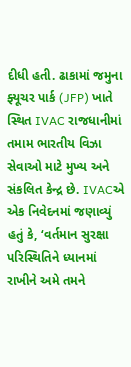દીધી હતી. ઢાકામાં જમુના ફ્યૂચર પાર્ક (JFP) ખાતે સ્થિત IVAC રાજધાનીમાં તમામ ભારતીય વિઝા સેવાઓ માટે મુખ્ય અને સંકલિત કેન્દ્ર છે. IVACએ એક નિવેદનમાં જણાવ્યું હતું કે, ‘વર્તમાન સુરક્ષા પરિસ્થિતિને ધ્યાનમાં રાખીને અમે તમને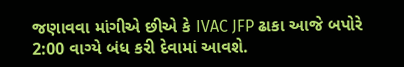જણાવવા માંગીએ છીએ કે IVAC JFP ઢાકા આજે બપોરે 2:00 વાગ્યે બંધ કરી દેવામાં આવશે.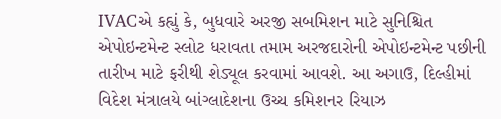IVACએ કહ્યું કે, બુધવારે અરજી સબમિશન માટે સુનિશ્ચિત એપોઇન્ટમેન્ટ સ્લોટ ધરાવતા તમામ અરજદારોની એપોઇન્ટમેન્ટ પછીની તારીખ માટે ફરીથી શેડ્યૂલ કરવામાં આવશે. આ અગાઉ, દિલ્હીમાં વિદેશ મંત્રાલયે બાંગ્લાદેશના ઉચ્ચ કમિશનર રિયાઝ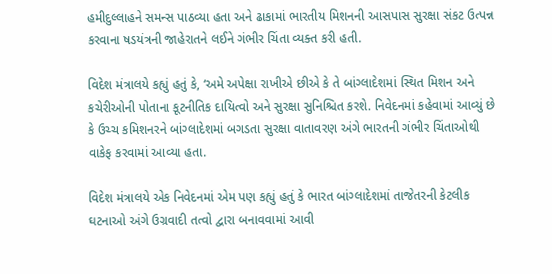હમીદુલ્લાહને સમન્સ પાઠવ્યા હતા અને ઢાકામાં ભારતીય મિશનની આસપાસ સુરક્ષા સંકટ ઉત્પન્ન કરવાના ષડયંત્રની જાહેરાતને લઈને ગંભીર ચિંતા વ્યક્ત કરી હતી.

વિદેશ મંત્રાલયે કહ્યું હતું કે, ‘અમે અપેક્ષા રાખીએ છીએ કે તે બાંગ્લાદેશમાં સ્થિત મિશન અને કચેરીઓની પોતાના કૂટનીતિક દાયિત્વો અને સુરક્ષા સુનિશ્ચિત કરશે. નિવેદનમાં કહેવામાં આવ્યું છે કે ઉચ્ચ કમિશનરને બાંગ્લાદેશમાં બગડતા સુરક્ષા વાતાવરણ અંગે ભારતની ગંભીર ચિંતાઓથી વાકેફ કરવામાં આવ્યા હતા.

વિદેશ મંત્રાલયે એક નિવેદનમાં એમ પણ કહ્યું હતું કે ભારત બાંગ્લાદેશમાં તાજેતરની કેટલીક ઘટનાઓ અંગે ઉગ્રવાદી તત્વો દ્વારા બનાવવામાં આવી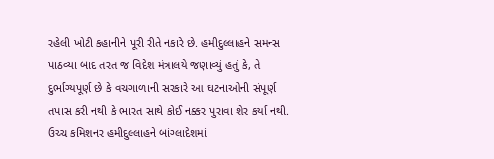રહેલી ખોટી કહાનીને પૂરી રીતે નકારે છે. હમીદુલ્લાહને સમન્સ પાઠવ્યા બાદ તરત જ વિદેશ મંત્રાલયે જણાવ્યું હતું કે, તે દુર્ભાગ્યપૂર્ણ છે કે વચગાળાની સરકારે આ ઘટનાઓની સંપૂર્ણ તપાસ કરી નથી કે ભારત સાથે કોઈ નક્કર પુરાવા શેર કર્યા નથી. ઉચ્ચ કમિશનર હમીદુલ્લાહને બાંગ્લાદેશમાં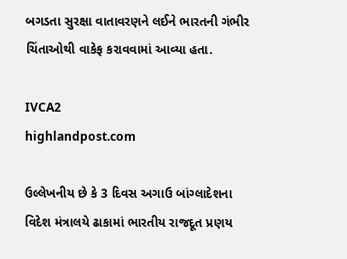બગડતા સુરક્ષા વાતાવરણને લઈને ભારતની ગંભીર ચિંતાઓથી વાકેફ કરાવવામાં આવ્યા હતા.

IVCA2
highlandpost.com

ઉલ્લેખનીય છે કે 3 દિવસ અગાઉ બાંગ્લાદેશના વિદેશ મંત્રાલયે ઢાકામાં ભારતીય રાજદૂત પ્રણય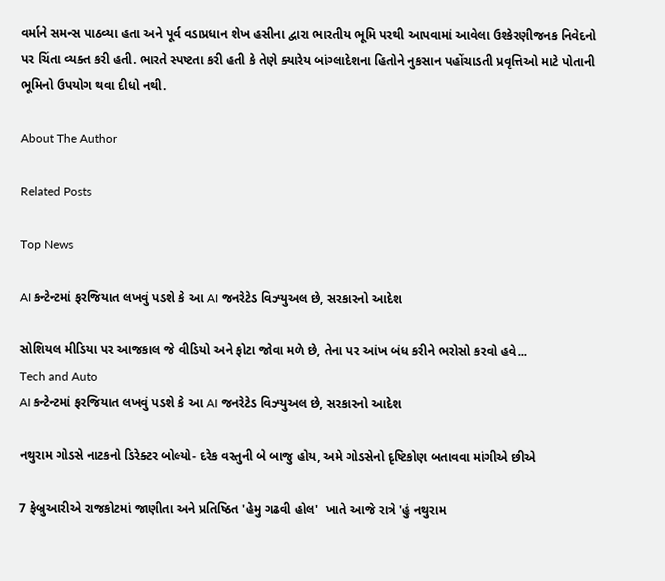વર્માને સમન્સ પાઠવ્યા હતા અને પૂર્વ વડાપ્રધાન શેખ હસીના દ્વારા ભારતીય ભૂમિ પરથી આપવામાં આવેલા ઉશ્કેરણીજનક નિવેદનો પર ચિંતા વ્યક્ત કરી હતી. ભારતે સ્પષ્ટતા કરી હતી કે તેણે ક્યારેય બાંગ્લાદેશના હિતોને નુકસાન પહોંચાડતી પ્રવૃત્તિઓ માટે પોતાની ભૂમિનો ઉપયોગ થવા દીધો નથી.

About The Author

Related Posts

Top News

AI કન્ટેન્ટમાં ફરજિયાત લખવું પડશે કે આ AI જનરેટેડ વિઝ્યુઅલ છે, સરકારનો આદેશ

સોશિયલ મીડિયા પર આજકાલ જે વીડિયો અને ફોટા જોવા મળે છે, તેના પર આંખ બંધ કરીને ભરોસો કરવો હવે...
Tech and Auto
AI કન્ટેન્ટમાં ફરજિયાત લખવું પડશે કે આ AI જનરેટેડ વિઝ્યુઅલ છે, સરકારનો આદેશ

નથુરામ ગોડસે નાટકનો ડિરેક્ટર બોલ્યો- દરેક વસ્તુની બે બાજુ હોય, અમે ગોડસેનો દૃષ્ટિકોણ બતાવવા માંગીએ છીએ

7 ફેબ્રુઆરીએ રાજકોટમાં જાણીતા અને પ્રતિષ્ઠિત 'હેમુ ગઢવી હોલ'  ખાતે આજે રાત્રે 'હું નથુરામ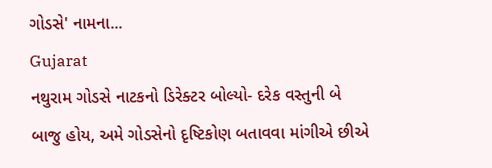ગોડસે' નામના...
Gujarat
નથુરામ ગોડસે નાટકનો ડિરેક્ટર બોલ્યો- દરેક વસ્તુની બે બાજુ હોય, અમે ગોડસેનો દૃષ્ટિકોણ બતાવવા માંગીએ છીએ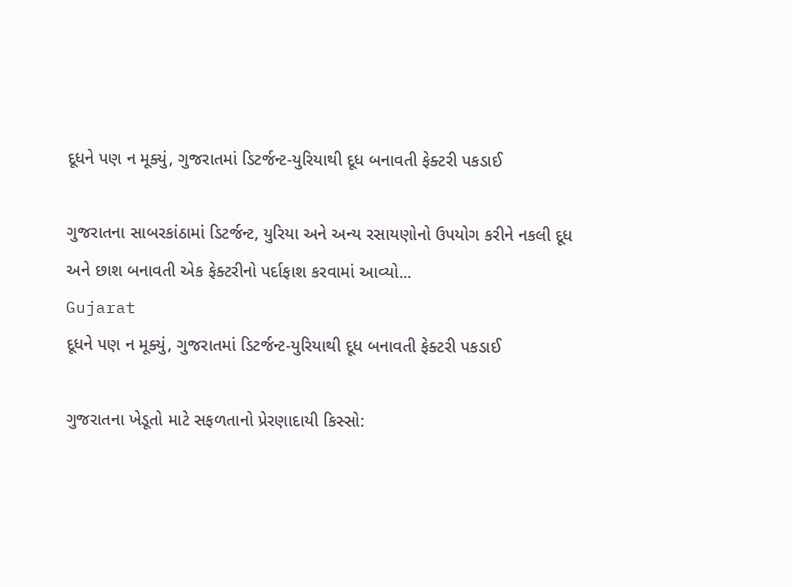દૂધને પણ ન મૂક્યું, ગુજરાતમાં ડિટર્જન્ટ-યુરિયાથી દૂધ બનાવતી ફેક્ટરી પકડાઈ

ગુજરાતના સાબરકાંઠામાં ડિટર્જન્ટ, યુરિયા અને અન્ય રસાયણોનો ઉપયોગ કરીને નકલી દૂધ અને છાશ બનાવતી એક ફેક્ટરીનો પર્દાફાશ કરવામાં આવ્યો...
Gujarat
દૂધને પણ ન મૂક્યું, ગુજરાતમાં ડિટર્જન્ટ-યુરિયાથી દૂધ બનાવતી ફેક્ટરી પકડાઈ

ગુજરાતના ખેડૂતો માટે સફળતાનો પ્રેરણાદાયી કિસ્સો: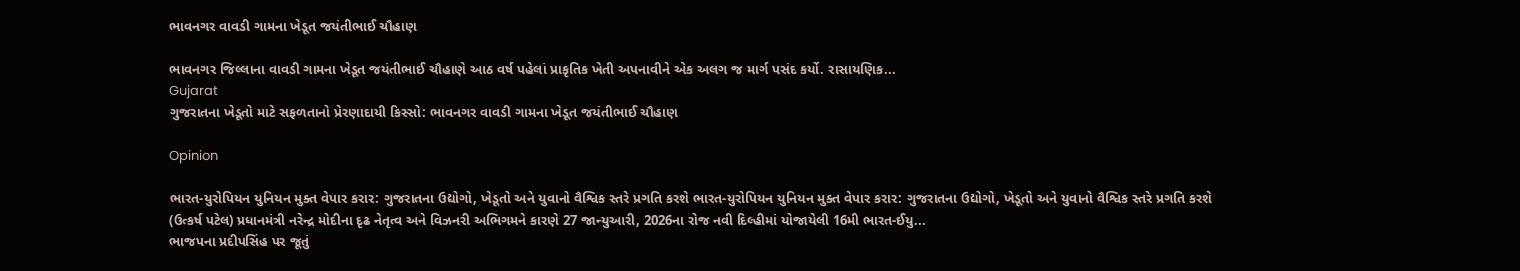ભાવનગર વાવડી ગામના ખેડૂત જયંતીભાઈ ચૌહાણ

ભાવનગર જિલ્લાના વાવડી ગામના ખેડૂત જયંતીભાઈ ચૌહાણે આઠ વર્ષ પહેલાં પ્રાકૃતિક ખેતી અપનાવીને એક અલગ જ માર્ગ પસંદ કર્યો. રાસાયણિક...
Gujarat
ગુજરાતના ખેડૂતો માટે સફળતાનો પ્રેરણાદાયી કિસ્સો: ભાવનગર વાવડી ગામના ખેડૂત જયંતીભાઈ ચૌહાણ

Opinion

ભારત-યુરોપિયન યુનિયન મુક્ત વેપાર કરાર: ગુજરાતના ઉદ્યોગો, ખેડૂતો અને યુવાનો વૈશ્વિક સ્તરે પ્રગતિ કરશે ભારત-યુરોપિયન યુનિયન મુક્ત વેપાર કરાર: ગુજરાતના ઉદ્યોગો, ખેડૂતો અને યુવાનો વૈશ્વિક સ્તરે પ્રગતિ કરશે
(ઉત્કર્ષ પટેલ) પ્રધાનમંત્રી નરેન્દ્ર મોદીના દૃઢ નેતૃત્વ અને વિઝનરી અભિગમને કારણે 27 જાન્યુઆરી, 2026ના રોજ નવી દિલ્હીમાં યોજાયેલી 16મી ભારત-ઈયુ...
ભાજપના પ્રદીપસિંહ પર જૂતું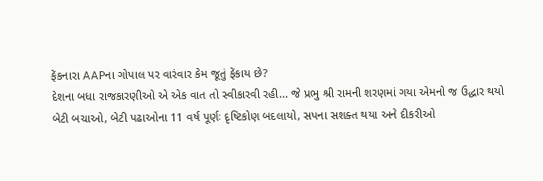ફેંકનારા AAPના ગોપાલ પર વારંવાર કેમ જૂતું ફેંકાય છે?
દેશના બધા રાજકારણીઓ એ એક વાત તો સ્વીકારવી રહી... જે પ્રભુ શ્રી રામની શરણમાં ગયા એમનો જ ઉદ્ધાર થયો
બેટી બચાઓ, બેટી પઢાઓના 11 વર્ષ પૂર્ણઃ દૃષ્ટિકોણ બદલાયો, સપના સશક્ત થયા અને દીકરીઓ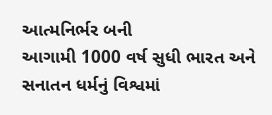આત્મનિર્ભર બની
આગામી 1000 વર્ષ સુધી ભારત અને સનાતન ધર્મનું વિશ્વમાં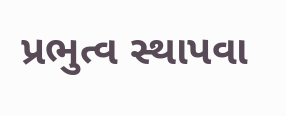પ્રભુત્વ સ્થાપવા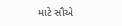માટે સૌએ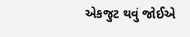એકજુટ થવું જોઈએ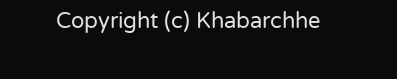Copyright (c) Khabarchhe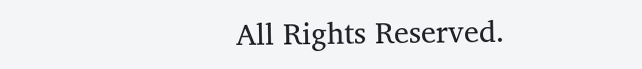All Rights Reserved.